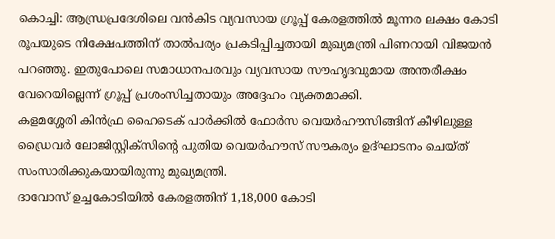കൊച്ചി: ആന്ധ്രപ്രദേശിലെ വൻകിട വ്യവസായ ഗ്രൂപ്പ് കേരളത്തിൽ മൂന്നര ലക്ഷം കോടി രൂപയുടെ നിക്ഷേപത്തിന് താൽപര്യം പ്രകടിപ്പിച്ചതായി മുഖ്യമന്ത്രി പിണറായി വിജയൻ പറഞ്ഞു. ഇതുപോലെ സമാധാനപരവും വ്യവസായ സൗഹൃദവുമായ അന്തരീക്ഷം വേറെയില്ലെന്ന് ഗ്രൂപ്പ് പ്രശംസിച്ചതായും അദ്ദേഹം വ്യക്തമാക്കി.
കളമശ്ശേരി കിൻഫ്ര ഹൈടെക് പാർക്കിൽ ഫോർസ വെയർഹൗസിങ്ങിന് കീഴിലുള്ള ഡ്രൈവർ ലോജിസ്റ്റിക്സിന്റെ പുതിയ വെയർഹൗസ് സൗകര്യം ഉദ്ഘാടനം ചെയ്ത് സംസാരിക്കുകയായിരുന്നു മുഖ്യമന്ത്രി.
ദാവോസ് ഉച്ചകോടിയിൽ കേരളത്തിന് 1,18,000 കോടി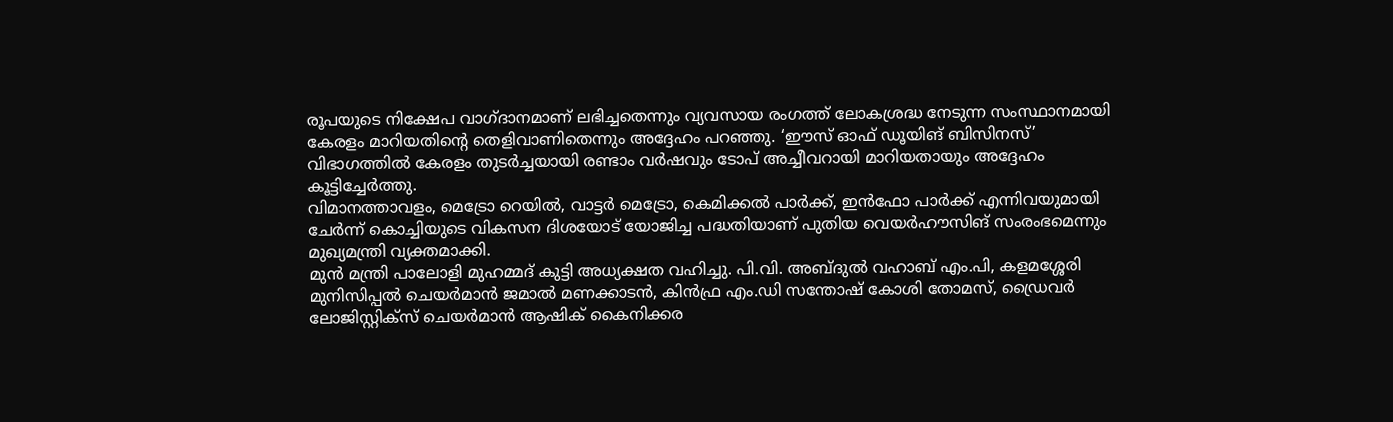രൂപയുടെ നിക്ഷേപ വാഗ്ദാനമാണ് ലഭിച്ചതെന്നും വ്യവസായ രംഗത്ത് ലോകശ്രദ്ധ നേടുന്ന സംസ്ഥാനമായി കേരളം മാറിയതിന്റെ തെളിവാണിതെന്നും അദ്ദേഹം പറഞ്ഞു. ‘ഈസ് ഓഫ് ഡൂയിങ് ബിസിനസ്’ വിഭാഗത്തിൽ കേരളം തുടർച്ചയായി രണ്ടാം വർഷവും ടോപ് അച്ചീവറായി മാറിയതായും അദ്ദേഹം കൂട്ടിച്ചേർത്തു.
വിമാനത്താവളം, മെട്രോ റെയിൽ, വാട്ടർ മെട്രോ, കെമിക്കൽ പാർക്ക്, ഇൻഫോ പാർക്ക് എന്നിവയുമായി ചേർന്ന് കൊച്ചിയുടെ വികസന ദിശയോട് യോജിച്ച പദ്ധതിയാണ് പുതിയ വെയർഹൗസിങ് സംരംഭമെന്നും മുഖ്യമന്ത്രി വ്യക്തമാക്കി.
മുൻ മന്ത്രി പാലോളി മുഹമ്മദ് കുട്ടി അധ്യക്ഷത വഹിച്ചു. പി.വി. അബ്ദുൽ വഹാബ് എം.പി, കളമശ്ശേരി മുനിസിപ്പൽ ചെയർമാൻ ജമാൽ മണക്കാടൻ, കിൻഫ്ര എം.ഡി സന്തോഷ് കോശി തോമസ്, ഡ്രൈവർ ലോജിസ്റ്റിക്സ് ചെയർമാൻ ആഷിക് കൈനിക്കര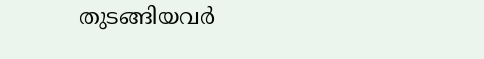തുടങ്ങിയവർ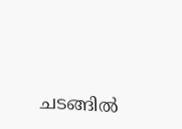ചടങ്ങിൽ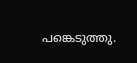പങ്കെടുത്തു.